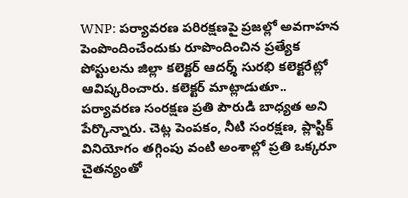WNP: పర్యావరణ పరిరక్షణపై ప్రజల్లో అవగాహన పెంపొందించేందుకు రూపొందించిన ప్రత్యేక పోస్టులను జిల్లా కలెక్టర్ ఆదర్శ్ సురభి కలెక్టరేట్లో ఆవిష్కరించారు. కలెక్టర్ మాట్లాడుతూ.. పర్యావరణ సంరక్షణ ప్రతి పౌరుడి బాధ్యత అని పేర్కొన్నారు. చెట్ల పెంపకం, నీటి సంరక్షణ, ప్లాస్టిక్ వినియోగం తగ్గింపు వంటి అంశాల్లో ప్రతి ఒక్కరూ చైతన్యంతో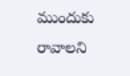ముందుకు రావాలని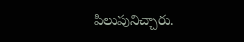పిలుపునిచ్చారు.